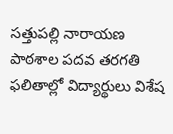సత్తుపల్లి నారాయణ పాఠశాల పదవ తరగతి ఫలితాల్లో విద్యార్థులు విశేష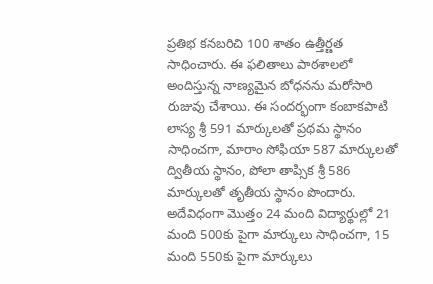ప్రతిభ కనబరిచి 100 శాతం ఉత్తీర్ణత సాధించారు. ఈ ఫలితాలు పాఠశాలలో అందిస్తున్న నాణ్యమైన బోధనను మరోసారి రుజువు చేశాయి. ఈ సందర్భంగా కంబాకపాటి లాస్య శ్రీ 591 మార్కులతో ప్రథమ స్థానం సాధించగా, మారాం సోఫియా 587 మార్కులతో ద్వితీయ స్థానం, పోలా తాప్సిక శ్రీ 586 మార్కులతో తృతీయ స్థానం పొందారు. అదేవిధంగా మొత్తం 24 మంది విద్యార్థుల్లో 21 మంది 500కు పైగా మార్కులు సాధించగా, 15 మంది 550కు పైగా మార్కులు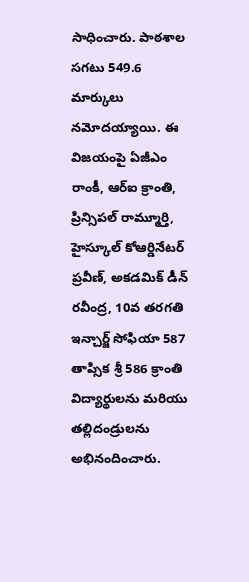సాధించారు. పాఠశాల సగటు 549.6 మార్కులు నమోదయ్యాయి. ఈ విజయంపై ఏజీఎం రాంకీ, ఆర్ఐ క్రాంతి, ప్రిన్సిపల్ రామ్మూర్తి, హైస్కూల్ కోఆర్డినేటర్ ప్రవీణ్, అకడమిక్ డీన్ రవీంద్ర, 10వ తరగతి ఇన్చార్జ్ సోఫియా 587 తాప్సిక శ్రీ 586 క్రాంతి విద్యార్థులను మరియు తల్లిదండ్రులను అభినందించారు.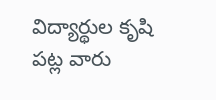విద్యార్థుల కృషి పట్ల వారు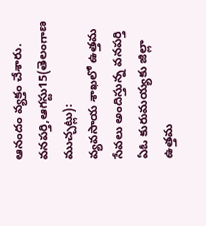ఆనందం వ్యక్తం చేశారు.
వనపర్తి,ఆగస్టు15(తెలంగాణ ముచ్చట్లు):
వ్యవసాయ శాఖలో ఉత్తమ సేవలు అందిస్తున్న వనపర్తి ఏఓ కురుమయ్యకు జిల్లా ఉత్తమ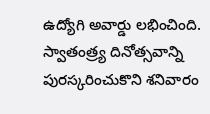ఉద్యోగి అవార్డు లభించింది. స్వాతంత్ర్య దినోత్సవాన్ని పురస్కరించుకొని శనివారం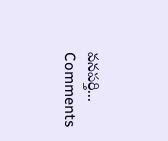వనపర్తి...
Comments